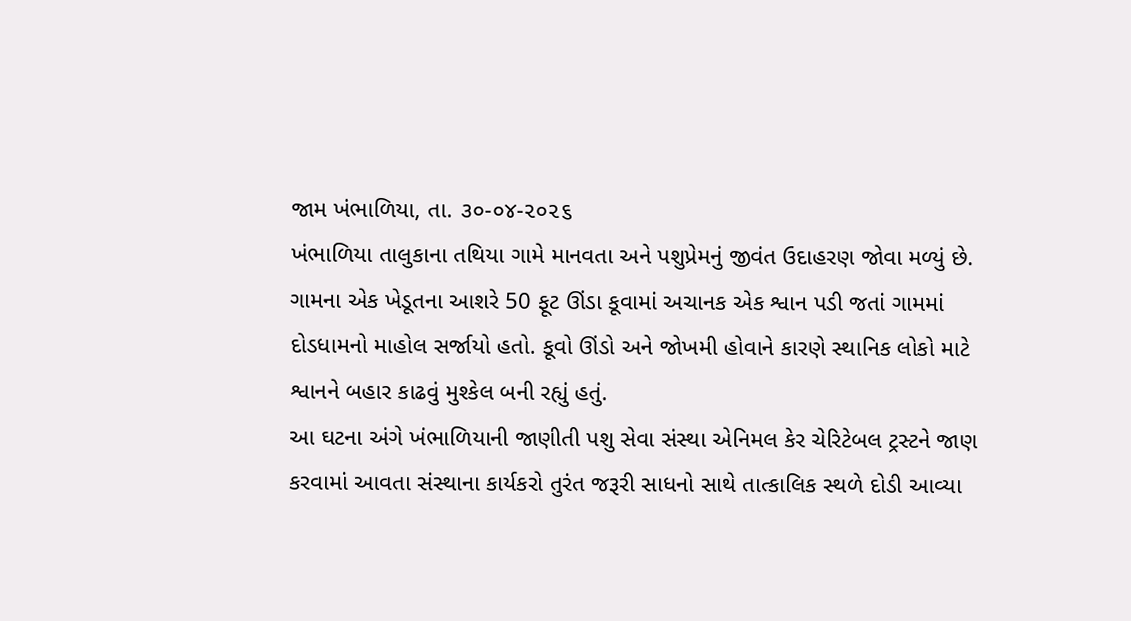જામ ખંભાળિયા, તા. ૩૦-૦૪-૨૦૨૬
ખંભાળિયા તાલુકાના તથિયા ગામે માનવતા અને પશુપ્રેમનું જીવંત ઉદાહરણ જોવા મળ્યું છે. ગામના એક ખેડૂતના આશરે 50 ફૂટ ઊંડા કૂવામાં અચાનક એક શ્વાન પડી જતાં ગામમાં દોડધામનો માહોલ સર્જાયો હતો. કૂવો ઊંડો અને જોખમી હોવાને કારણે સ્થાનિક લોકો માટે શ્વાનને બહાર કાઢવું મુશ્કેલ બની રહ્યું હતું.
આ ઘટના અંગે ખંભાળિયાની જાણીતી પશુ સેવા સંસ્થા એનિમલ કેર ચેરિટેબલ ટ્રસ્ટને જાણ કરવામાં આવતા સંસ્થાના કાર્યકરો તુરંત જરૂરી સાધનો સાથે તાત્કાલિક સ્થળે દોડી આવ્યા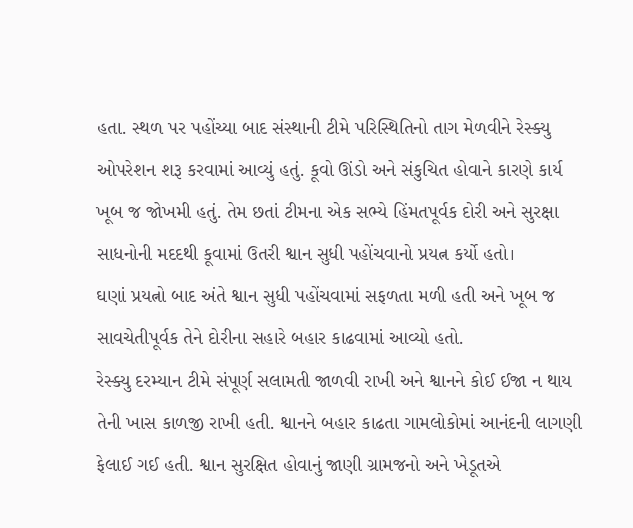હતા. સ્થળ પર પહોંચ્યા બાદ સંસ્થાની ટીમે પરિસ્થિતિનો તાગ મેળવીને રેસ્ક્યુ ઓપરેશન શરૂ કરવામાં આવ્યું હતું. કૂવો ઊંડો અને સંકુચિત હોવાને કારણે કાર્ય ખૂબ જ જોખમી હતું. તેમ છતાં ટીમના એક સભ્યે હિંમતપૂર્વક દોરી અને સુરક્ષા સાધનોની મદદથી કૂવામાં ઉતરી શ્વાન સુધી પહોંચવાનો પ્રયત્ન કર્યો હતો।
ઘણાં પ્રયત્નો બાદ અંતે શ્વાન સુધી પહોંચવામાં સફળતા મળી હતી અને ખૂબ જ સાવચેતીપૂર્વક તેને દોરીના સહારે બહાર કાઢવામાં આવ્યો હતો.
રેસ્ક્યુ દરમ્યાન ટીમે સંપૂર્ણ સલામતી જાળવી રાખી અને શ્વાનને કોઈ ઈજા ન થાય તેની ખાસ કાળજી રાખી હતી. શ્વાનને બહાર કાઢતા ગામલોકોમાં આનંદની લાગણી ફેલાઈ ગઈ હતી. શ્વાન સુરક્ષિત હોવાનું જાણી ગ્રામજનો અને ખેડૂતએ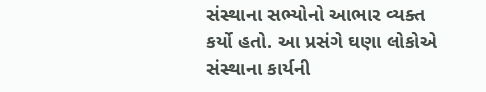સંસ્થાના સભ્યોનો આભાર વ્યક્ત કર્યો હતો. આ પ્રસંગે ઘણા લોકોએ સંસ્થાના કાર્યની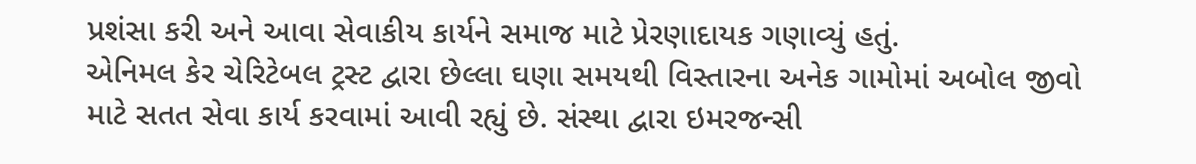પ્રશંસા કરી અને આવા સેવાકીય કાર્યને સમાજ માટે પ્રેરણાદાયક ગણાવ્યું હતું.
એનિમલ કેર ચેરિટેબલ ટ્રસ્ટ દ્વારા છેલ્લા ઘણા સમયથી વિસ્તારના અનેક ગામોમાં અબોલ જીવો માટે સતત સેવા કાર્ય કરવામાં આવી રહ્યું છે. સંસ્થા દ્વારા ઇમરજન્સી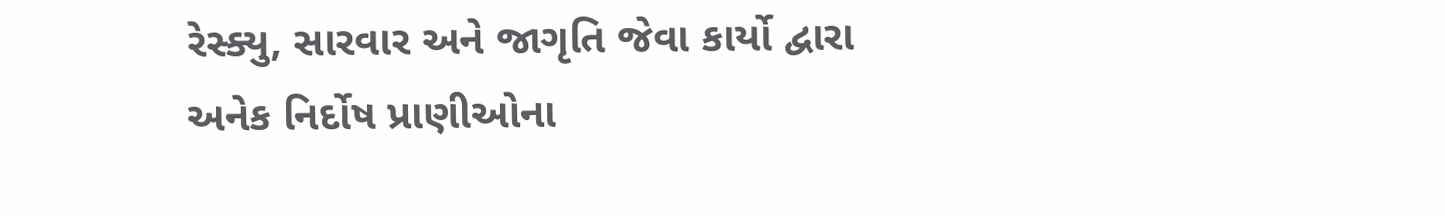રેસ્ક્યુ, સારવાર અને જાગૃતિ જેવા કાર્યો દ્વારા અનેક નિર્દોષ પ્રાણીઓના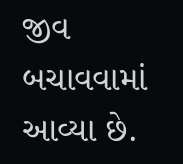જીવ બચાવવામાં આવ્યા છે.